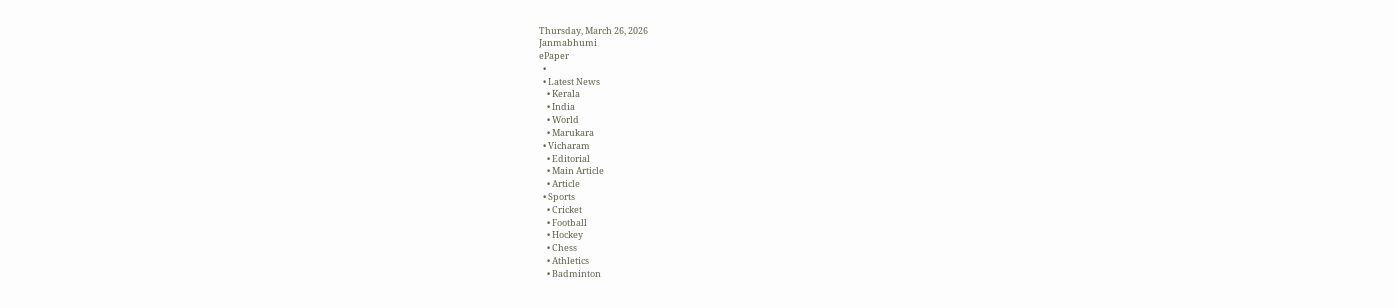Thursday, March 26, 2026
Janmabhumi
ePaper
  •
  • Latest News
    • Kerala
    • India
    • World
    • Marukara
  • Vicharam
    • Editorial
    • Main Article
    • Article
  • Sports
    • Cricket
    • Football
    • Hockey
    • Chess
    • Athletics
    • Badminton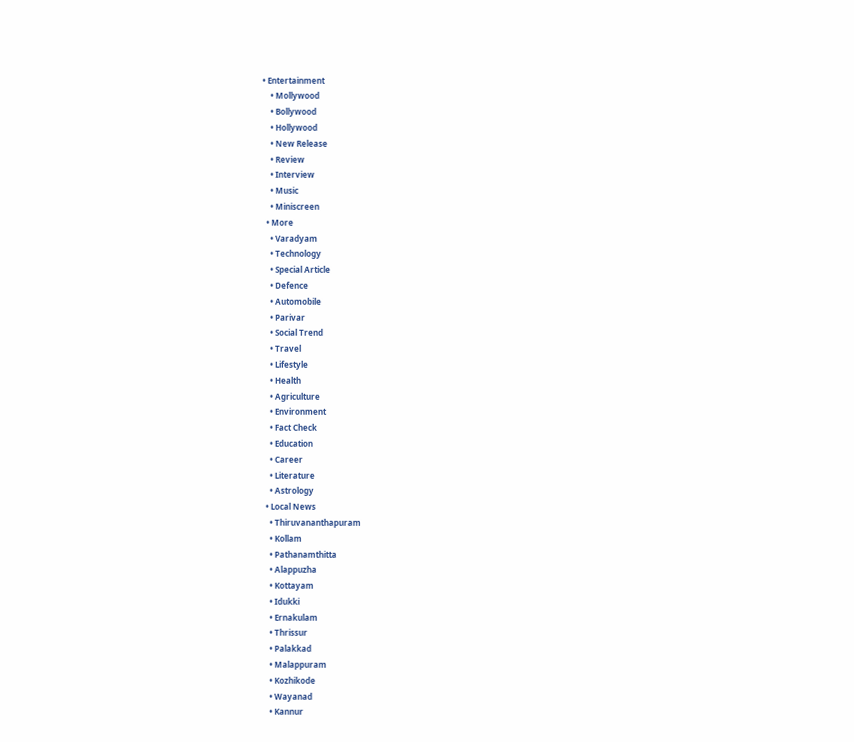• Entertainment
    • Mollywood
    • Bollywood
    • Hollywood
    • New Release
    • Review
    • Interview
    • Music
    • Miniscreen
  • More
    • Varadyam
    • Technology
    • Special Article
    • Defence
    • Automobile
    • Parivar
    • Social Trend
    • Travel
    • Lifestyle
    • Health
    • Agriculture
    • Environment
    • Fact Check
    • Education
    • Career
    • Literature
    • Astrology
  • Local News
    • Thiruvananthapuram
    • Kollam
    • Pathanamthitta
    • Alappuzha
    • Kottayam
    • Idukki
    • Ernakulam
    • Thrissur
    • Palakkad
    • Malappuram
    • Kozhikode
    • Wayanad
    • Kannur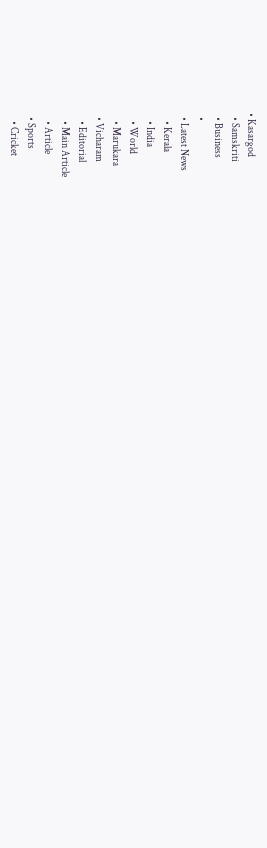• Kasargod
  • Samskriti
  • Business
  •
  • Latest News
    • Kerala
    • India
    • World
    • Marukara
  • Vicharam
    • Editorial
    • Main Article
    • Article
  • Sports
    • Cricket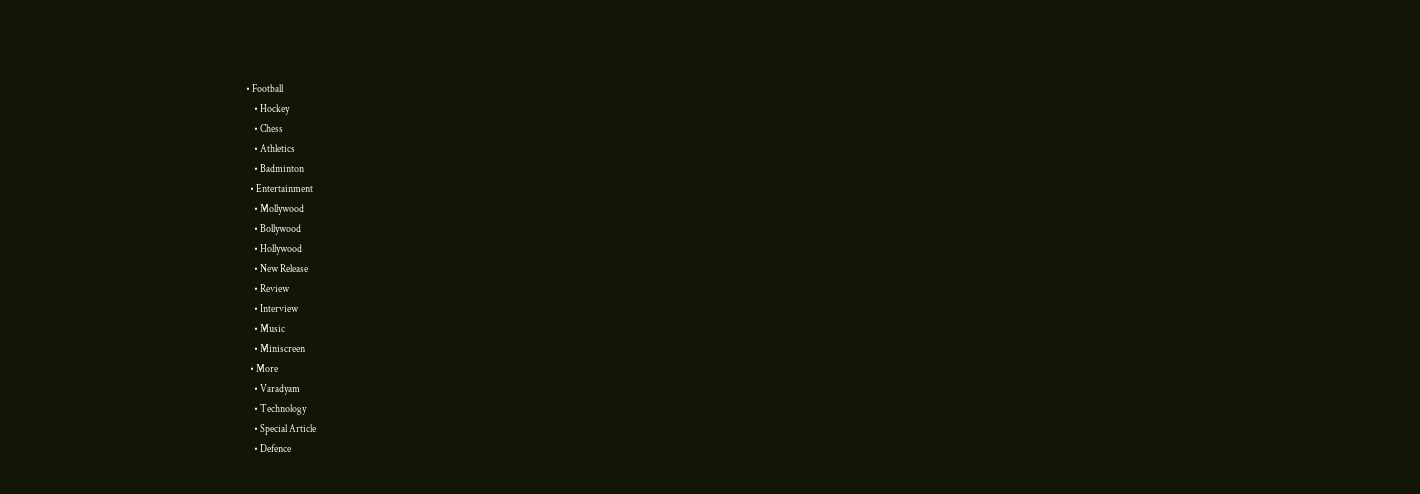• Football
    • Hockey
    • Chess
    • Athletics
    • Badminton
  • Entertainment
    • Mollywood
    • Bollywood
    • Hollywood
    • New Release
    • Review
    • Interview
    • Music
    • Miniscreen
  • More
    • Varadyam
    • Technology
    • Special Article
    • Defence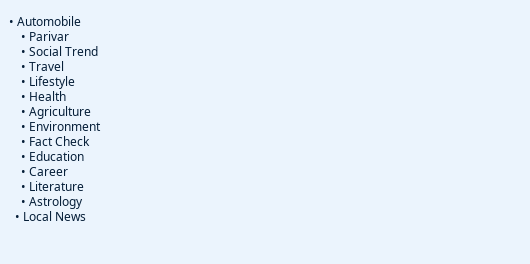• Automobile
    • Parivar
    • Social Trend
    • Travel
    • Lifestyle
    • Health
    • Agriculture
    • Environment
    • Fact Check
    • Education
    • Career
    • Literature
    • Astrology
  • Local News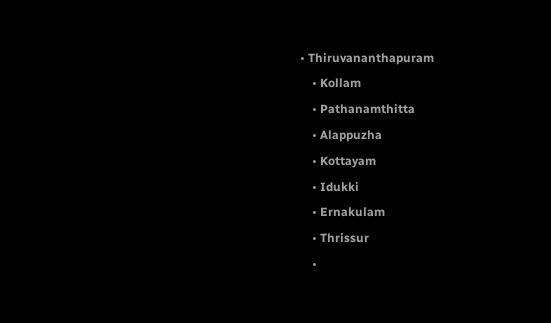• Thiruvananthapuram
    • Kollam
    • Pathanamthitta
    • Alappuzha
    • Kottayam
    • Idukki
    • Ernakulam
    • Thrissur
    •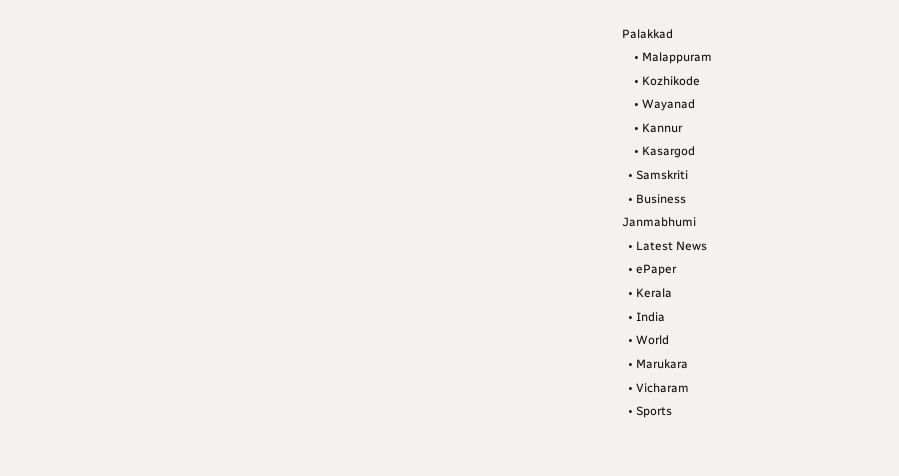Palakkad
    • Malappuram
    • Kozhikode
    • Wayanad
    • Kannur
    • Kasargod
  • Samskriti
  • Business
Janmabhumi
  • Latest News
  • ePaper
  • Kerala
  • India
  • World
  • Marukara
  • Vicharam
  • Sports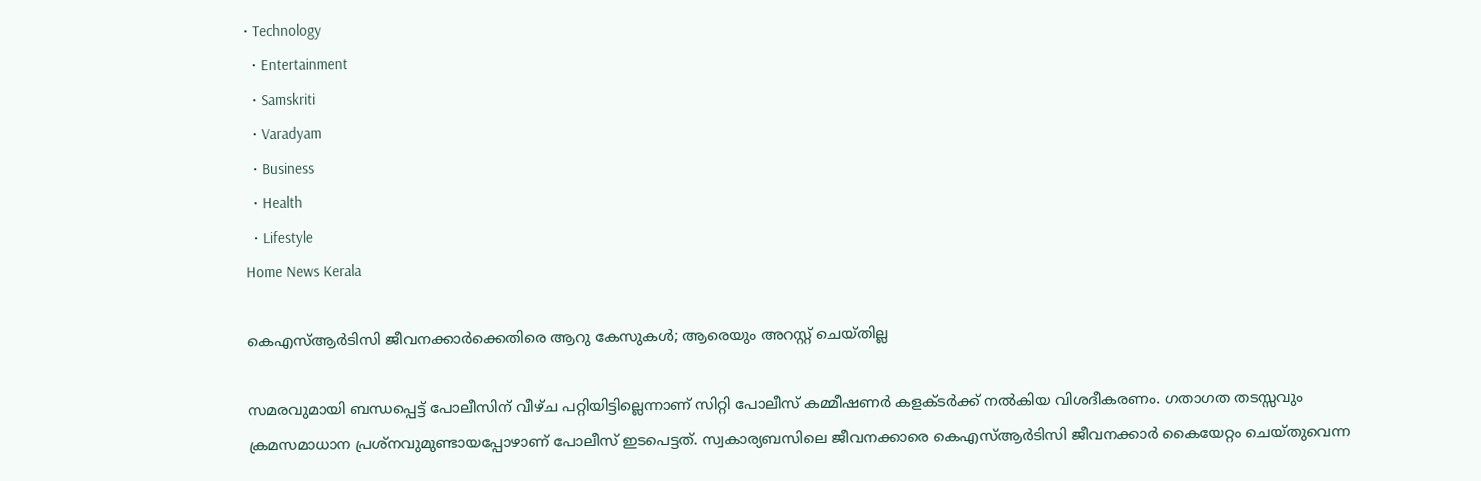• Technology
  • Entertainment
  • Samskriti
  • Varadyam
  • Business
  • Health
  • Lifestyle
Home News Kerala

കെഎസ്ആര്‍ടിസി ജീവനക്കാര്‍ക്കെതിരെ ആറു കേസുകള്‍; ആരെയും അറസ്റ്റ് ചെയ്തില്ല

സമരവുമായി ബന്ധപ്പെട്ട് പോലീസിന് വീഴ്ച പറ്റിയിട്ടില്ലെന്നാണ് സിറ്റി പോലീസ് കമ്മീഷണര്‍ കളക്ടര്‍ക്ക് നല്‍കിയ വിശദീകരണം. ഗതാഗത തടസ്സവും ക്രമസമാധാന പ്രശ്‌നവുമുണ്ടായപ്പോഴാണ് പോലീസ് ഇടപെട്ടത്. സ്വകാര്യബസിലെ ജീവനക്കാരെ കെഎസ്ആര്‍ടിസി ജീവനക്കാര്‍ കൈയേറ്റം ചെയ്തുവെന്ന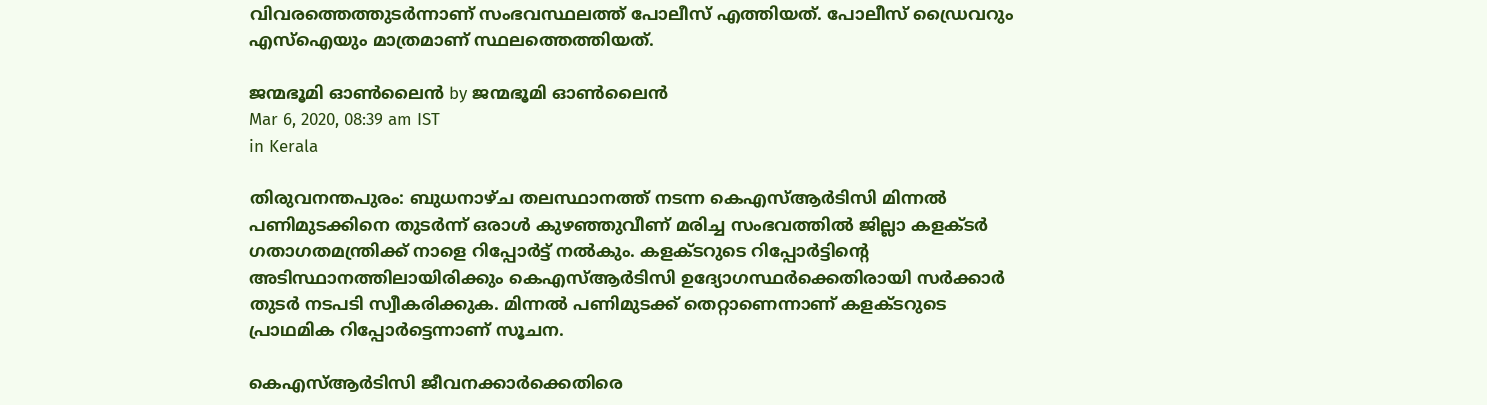വിവരത്തെത്തുടര്‍ന്നാണ് സംഭവസ്ഥലത്ത് പോലീസ് എത്തിയത്. പോലീസ് ഡ്രൈവറും എസ്‌ഐയും മാത്രമാണ് സ്ഥലത്തെത്തിയത്.

ജന്മഭൂമി ഓണ്‍ലൈന്‍ by ജന്മഭൂമി ഓണ്‍ലൈന്‍
Mar 6, 2020, 08:39 am IST
in Kerala

തിരുവനന്തപുരം: ബുധനാഴ്ച തലസ്ഥാനത്ത് നടന്ന കെഎസ്ആര്‍ടിസി മിന്നല്‍ പണിമുടക്കിനെ തുടര്‍ന്ന് ഒരാള്‍ കുഴഞ്ഞുവീണ് മരിച്ച സംഭവത്തില്‍ ജില്ലാ കളക്ടര്‍ ഗതാഗതമന്ത്രിക്ക് നാളെ റിപ്പോര്‍ട്ട് നല്‍കും. കളക്ടറുടെ റിപ്പോര്‍ട്ടിന്റെ അടിസ്ഥാനത്തിലായിരിക്കും കെഎസ്ആര്‍ടിസി ഉദ്യോഗസ്ഥര്‍ക്കെതിരായി സര്‍ക്കാര്‍ തുടര്‍ നടപടി സ്വീകരിക്കുക. മിന്നല്‍ പണിമുടക്ക് തെറ്റാണെന്നാണ് കളക്ടറുടെ പ്രാഥമിക റിപ്പോര്‍ട്ടെന്നാണ് സൂചന.

കെഎസ്ആര്‍ടിസി ജീവനക്കാര്‍ക്കെതിരെ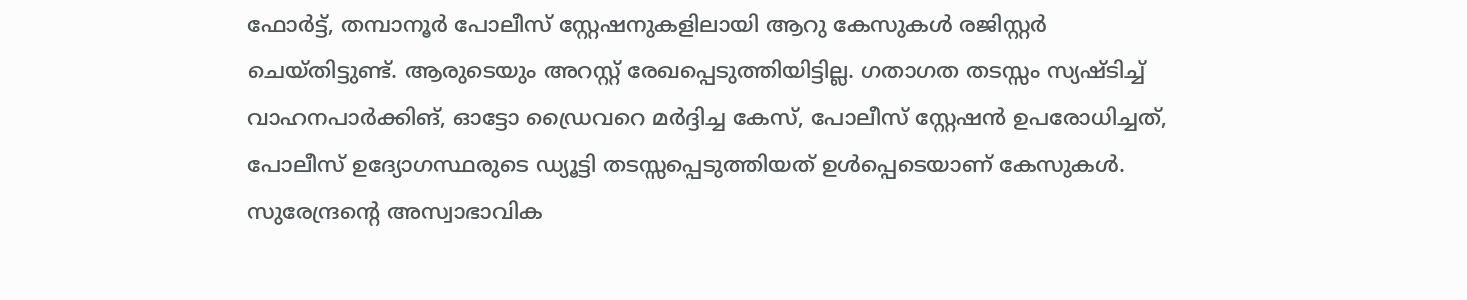ഫോര്‍ട്ട്, തമ്പാനൂര്‍ പോലീസ് സ്റ്റേഷനുകളിലായി ആറു കേസുകള്‍ രജിസ്റ്റര്‍ ചെയ്തിട്ടുണ്ട്. ആരുടെയും അറസ്റ്റ് രേഖപ്പെടുത്തിയിട്ടില്ല. ഗതാഗത തടസ്സം സ്യഷ്ടിച്ച് വാഹനപാര്‍ക്കിങ്, ഓട്ടോ ഡ്രൈവറെ മര്‍ദ്ദിച്ച കേസ്, പോലീസ് സ്റ്റേഷന്‍ ഉപരോധിച്ചത്, പോലീസ് ഉദ്യോഗസ്ഥരുടെ ഡ്യൂട്ടി തടസ്സപ്പെടുത്തിയത് ഉള്‍പ്പെടെയാണ് കേസുകള്‍. സുരേന്ദ്രന്റെ അസ്വാഭാവിക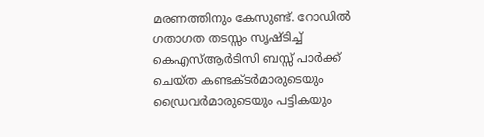മരണത്തിനും കേസുണ്ട്. റോഡില്‍ ഗതാഗത തടസ്സം സൃഷ്ടിച്ച് കെഎസ്ആര്‍ടിസി ബസ്സ് പാര്‍ക്ക് ചെയ്ത കണ്ടക്ടര്‍മാരുടെയും ഡ്രൈവര്‍മാരുടെയും പട്ടികയും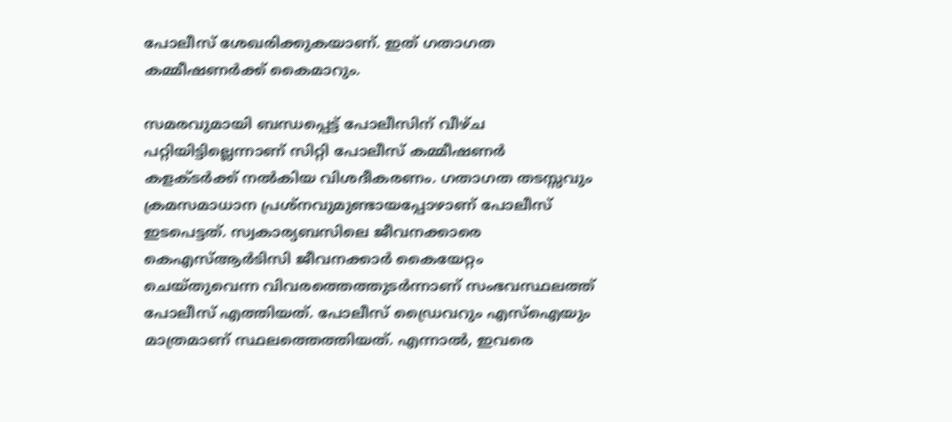പോലീസ് ശേഖരിക്കുകയാണ്. ഇത് ഗതാഗത കമ്മീഷണര്‍ക്ക് കൈമാറും.

സമരവുമായി ബന്ധപ്പെട്ട് പോലീസിന് വീഴ്ച പറ്റിയിട്ടില്ലെന്നാണ് സിറ്റി പോലീസ് കമ്മീഷണര്‍ കളക്ടര്‍ക്ക് നല്‍കിയ വിശദീകരണം. ഗതാഗത തടസ്സവും ക്രമസമാധാന പ്രശ്‌നവുമുണ്ടായപ്പോഴാണ് പോലീസ് ഇടപെട്ടത്. സ്വകാര്യബസിലെ ജീവനക്കാരെ കെഎസ്ആര്‍ടിസി ജീവനക്കാര്‍ കൈയേറ്റം ചെയ്തുവെന്ന വിവരത്തെത്തുടര്‍ന്നാണ് സംഭവസ്ഥലത്ത് പോലീസ് എത്തിയത്. പോലീസ് ഡ്രൈവറും എസ്‌ഐയും മാത്രമാണ് സ്ഥലത്തെത്തിയത്. എന്നാല്‍, ഇവരെ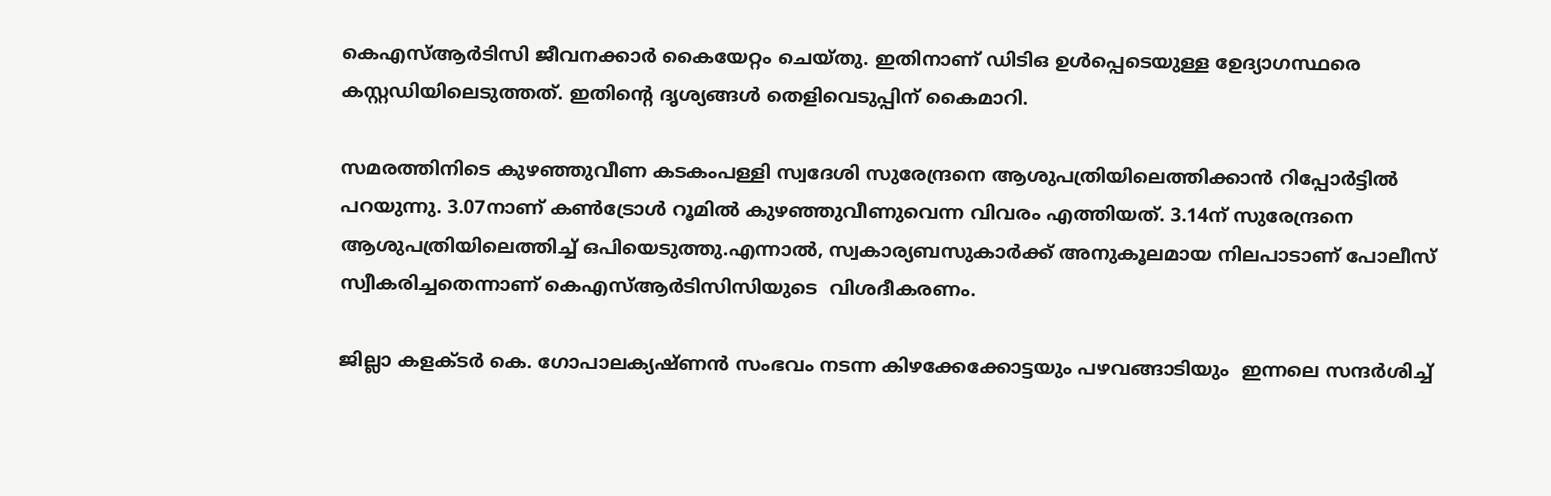കെഎസ്ആര്‍ടിസി ജീവനക്കാര്‍ കൈയേറ്റം ചെയ്തു. ഇതിനാണ് ഡിടിഒ ഉള്‍പ്പെടെയുള്ള ഉേദ്യാഗസ്ഥരെ കസ്റ്റഡിയിലെടുത്തത്. ഇതിന്റെ ദൃശ്യങ്ങള്‍ തെളിവെടുപ്പിന് കൈമാറി.

സമരത്തിനിടെ കുഴഞ്ഞുവീണ കടകംപള്ളി സ്വദേശി സുരേന്ദ്രനെ ആശുപത്രിയിലെത്തിക്കാന്‍ റിപ്പോര്‍ട്ടില്‍ പറയുന്നു. 3.07നാണ് കണ്‍ട്രോള്‍ റൂമില്‍ കുഴഞ്ഞുവീണുവെന്ന വിവരം എത്തിയത്. 3.14ന് സുരേന്ദ്രനെ ആശുപത്രിയിലെത്തിച്ച് ഒപിയെടുത്തു.എന്നാല്‍, സ്വകാര്യബസുകാര്‍ക്ക് അനുകൂലമായ നിലപാടാണ് പോലീസ് സ്വീകരിച്ചതെന്നാണ് കെഎസ്ആര്‍ടിസിസിയുടെ  വിശദീകരണം.

ജില്ലാ കളക്ടര്‍ കെ. ഗോപാലക്യഷ്ണന്‍ സംഭവം നടന്ന കിഴക്കേക്കോട്ടയും പഴവങ്ങാടിയും  ഇന്നലെ സന്ദര്‍ശിച്ച്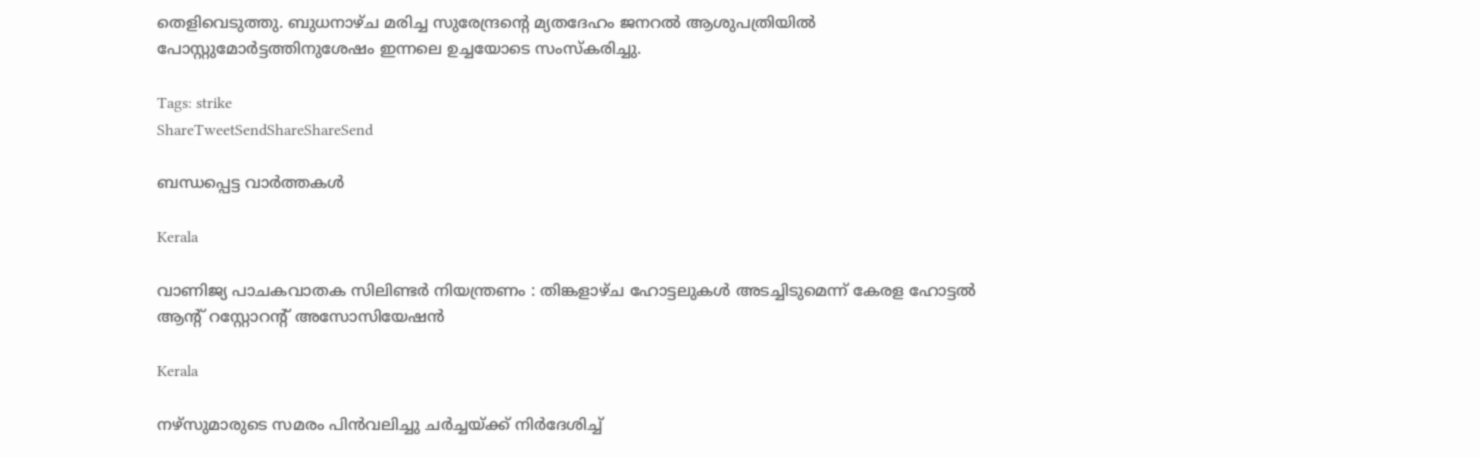തെളിവെടുത്തു. ബുധനാഴ്ച മരിച്ച സുരേന്ദ്രന്റെ മ്യതദേഹം ജനറല്‍ ആശുപത്രിയില്‍ പോസ്റ്റുമോര്‍ട്ടത്തിനുശേഷം ഇന്നലെ ഉച്ചയോടെ സംസ്‌കരിച്ചു.

Tags: strike
ShareTweetSendShareShareSend

ബന്ധപ്പെട്ട വാര്‍ത്തകള്‍

Kerala

വാണിജ്യ പാചകവാതക സിലിണ്ടര്‍ നിയന്ത്രണം : തിങ്കളാഴ്ച ഹോട്ടലുകള്‍ അടച്ചിടുമെന്ന് കേരള ഹോട്ടല്‍ ആന്റ് റസ്റ്റോറന്റ് അസോസിയേഷന്‍

Kerala

നഴ്‌സുമാരുടെ സമരം പിന്‍വലിച്ചു ചര്‍ച്ചയ്‌ക്ക് നിര്‍ദേശിച്ച്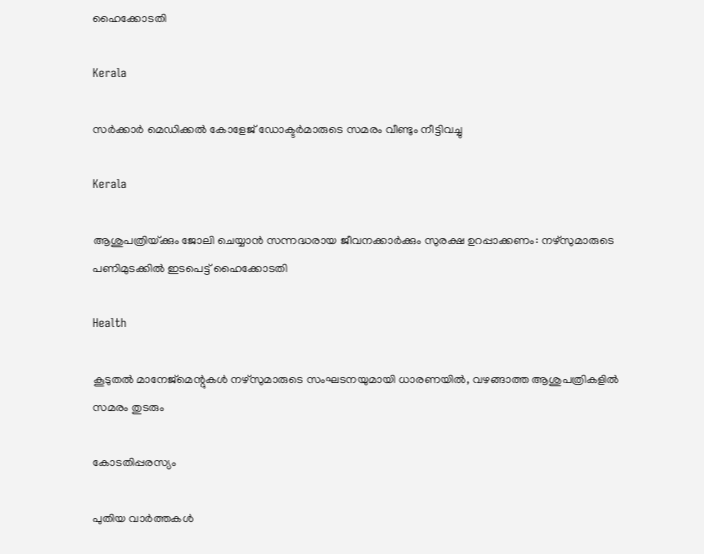ഹൈക്കോടതി

Kerala

സര്‍ക്കാര്‍ മെഡിക്കല്‍ കോളേജ് ഡോക്ടര്‍മാരുടെ സമരം വീണ്ടും നീട്ടിവച്ചു

Kerala

ആശുപത്രിയ്‌ക്കും ജോലി ചെയ്യാന്‍ സന്നദ്ധരായ ജീവനക്കാര്‍ക്കും സുരക്ഷ ഉറപ്പാക്കണം: നഴ്സുമാരുടെ പണിമുടക്കില്‍ ഇടപെട്ട് ഹൈക്കോടതി

Health

കൂടുതല്‍ മാനേജ്‌മെന്റുകള്‍ നഴ്‌സുമാരുടെ സംഘടനയുമായി ധാരണയില്‍, വഴങ്ങാത്ത ആശുപത്രികളില്‍ സമരം തുടരും

കോടതിപ്പരസ്യം

പുതിയ വാര്‍ത്തകള്‍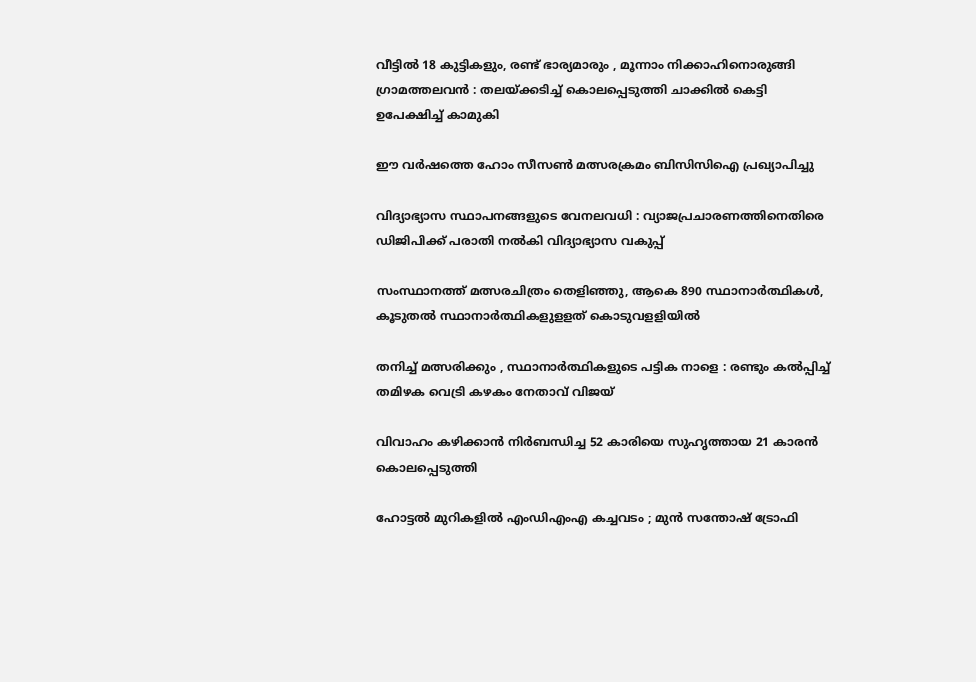വീട്ടിൽ 18 കുട്ടികളും, രണ്ട് ഭാര്യമാരും , മൂന്നാം നിക്കാഹിനൊരുങ്ങി ഗ്രാമത്തലവൻ : തലയ്‌ക്കടിച്ച് കൊലപ്പെടുത്തി ചാക്കിൽ കെട്ടി ഉപേക്ഷിച്ച് കാമുകി

ഈ വര്‍ഷത്തെ ഹോം സീസണ്‍ മത്സരക്രമം ബിസിസിഐ പ്രഖ്യാപിച്ചു

വിദ്യാഭ്യാസ സ്ഥാപനങ്ങളുടെ വേനലവധി : വ്യാജപ്രചാരണത്തിനെതിരെ ഡിജിപിക്ക് പരാതി നല്‍കി വിദ്യാഭ്യാസ വകുപ്പ്

സംസ്ഥാനത്ത് മത്സരചിത്രം തെളിഞ്ഞു, ആകെ 890 സ്ഥാനാര്‍ത്ഥികള്‍, കൂടുതല്‍ സ്ഥാനാര്‍ത്ഥികളുളളത് കൊടുവളളിയില്‍

തനിച്ച് മത്സരിക്കും , സ്ഥാനാർത്ഥികളുടെ പട്ടിക നാളെ : രണ്ടും കൽപ്പിച്ച് തമിഴക വെട്രി കഴകം നേതാവ് വിജയ്

വിവാഹം കഴിക്കാൻ നിർബന്ധിച്ച 52 കാരിയെ സുഹൃത്തായ 21 കാരൻ കൊലപ്പെടുത്തി

ഹോട്ടൽ മുറികളിൽ എംഡിഎംഎ കച്ചവടം ; മുൻ സന്തോഷ് ട്രോഫി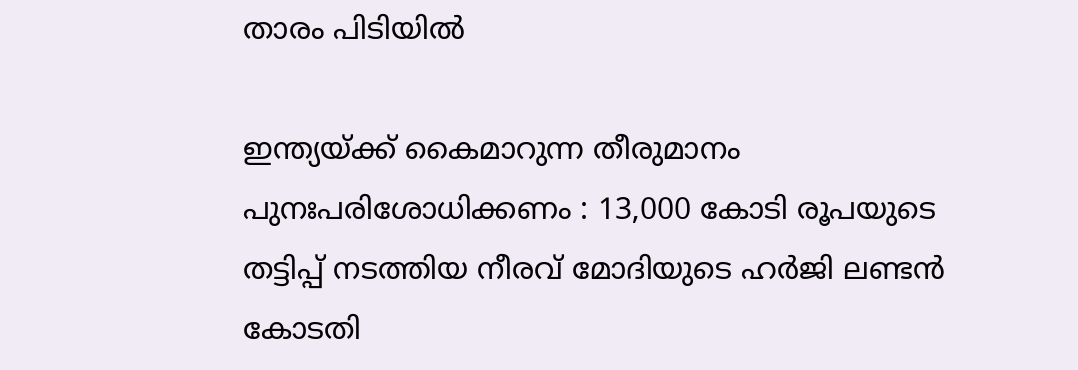താരം പിടിയിൽ

ഇന്ത്യയ്‌ക്ക് കൈമാറുന്ന തീരുമാനം പുനഃപരിശോധിക്കണം : 13,000 കോടി രൂപയുടെ തട്ടിപ്പ് നടത്തിയ നീരവ് മോദിയുടെ ഹർജി ലണ്ടൻ കോടതി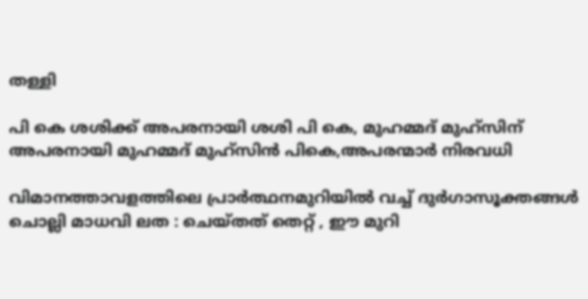തള്ളി

പി കെ ശശിക്ക് അപരനായി ശശി പി കെ, മുഹമ്മദ് മുഹ്സിന് അപരനായി മുഹമ്മദ് മുഹ്‌സിന്‍ പികെ,അപരന്മാര്‍ നിരവധി

വിമാനത്താവളത്തിലെ പ്രാർത്ഥനമുറിയിൽ വച്ച് ദുർഗാസൂക്തങ്ങൾ ചൊല്ലി മാധവി ലത : ചെയ്തത് തെറ്റ് , ഈ മുറി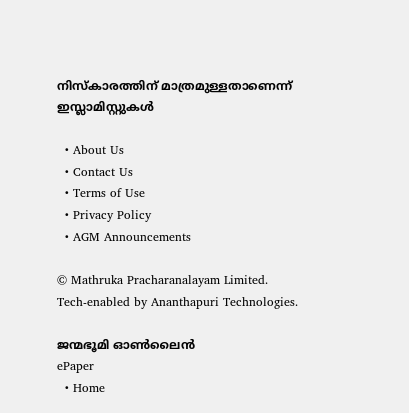നിസ്കാരത്തിന് മാത്രമുള്ളതാണെന്ന് ഇസ്ലാമിസ്റ്റുകൾ

  • About Us
  • Contact Us
  • Terms of Use
  • Privacy Policy
  • AGM Announcements

© Mathruka Pracharanalayam Limited.
Tech-enabled by Ananthapuri Technologies.

ജന്മഭൂമി ഓണ്‍ലൈന്‍
ePaper
  • Home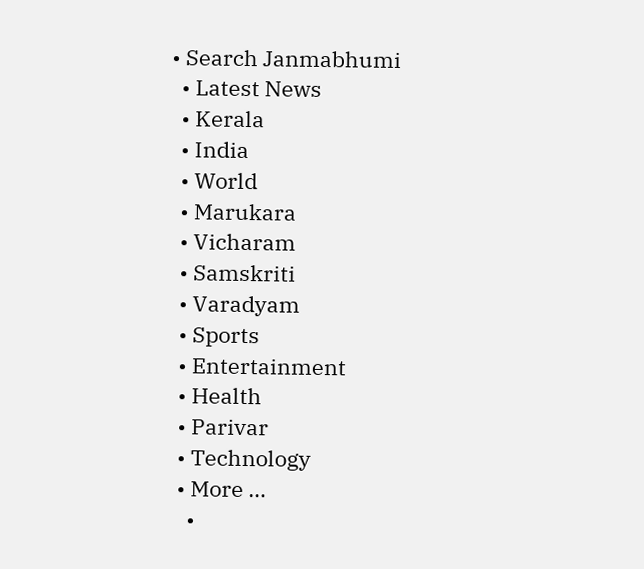• Search Janmabhumi
  • Latest News
  • Kerala
  • India
  • World
  • Marukara
  • Vicharam
  • Samskriti
  • Varadyam
  • Sports
  • Entertainment
  • Health
  • Parivar
  • Technology
  • More …
    •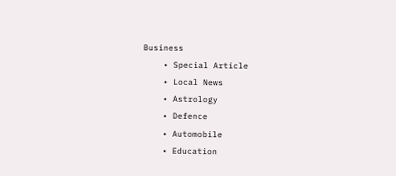Business
    • Special Article
    • Local News
    • Astrology
    • Defence
    • Automobile
    • Education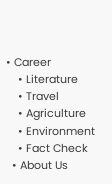• Career
    • Literature
    • Travel
    • Agriculture
    • Environment
    • Fact Check
  • About Us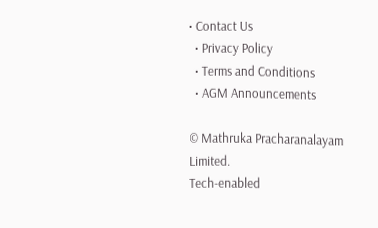• Contact Us
  • Privacy Policy
  • Terms and Conditions
  • AGM Announcements

© Mathruka Pracharanalayam Limited.
Tech-enabled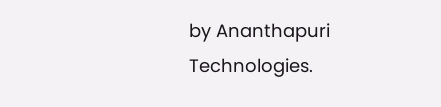by Ananthapuri Technologies.